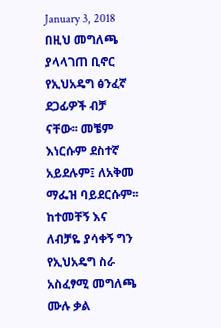January 3, 2018
በዚህ መግለጫ ያላላገጠ ቢኖር የኢህአዴግ ፅንፈኛ ደጋፊዎች ብቻ ናቸው፡፡ መቼም እነርሱም ደስተኛ አይደሉም፤ ለአቅመ ማፌዝ ባይደርሱም፡፡ ከተመቸኝ እና ለብቻዬ ያሳቀኝ ግን የኢህአዴግ ስራ አስፈፃሚ መግለጫ ሙሉ ቃል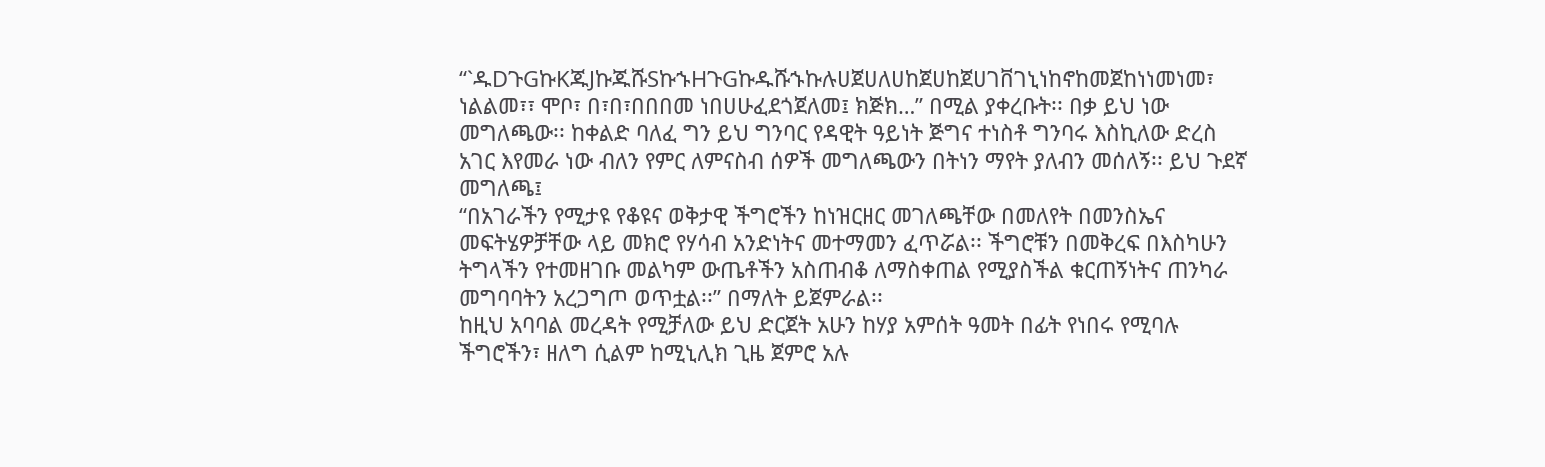“`ዱDጉGኩKጁJኩጁሹSኩኁHጉGኩዱሹኁኩሉሀጀሀለሀከጀሀከጀሀገቨገኒነከኖከመጀከነነመነመ፣ ነልልመ፣፣ ሞቦ፣ በ፣በ፣በበበመ ነበሀሁፈደጎጀለመ፤ ክጅክ…” በሚል ያቀረቡት፡፡ በቃ ይህ ነው መግለጫው፡፡ ከቀልድ ባለፈ ግን ይህ ግንባር የዳዊት ዓይነት ጅግና ተነስቶ ግንባሩ እስኪለው ድረስ አገር እየመራ ነው ብለን የምር ለምናስብ ሰዎች መግለጫውን በትነን ማየት ያለብን መሰለኝ፡፡ ይህ ጉደኛ መግለጫ፤
“በአገራችን የሚታዩ የቆዩና ወቅታዊ ችግሮችን ከነዝርዘር መገለጫቸው በመለየት በመንስኤና መፍትሄዎቻቸው ላይ መክሮ የሃሳብ አንድነትና መተማመን ፈጥሯል፡፡ ችግሮቹን በመቅረፍ በእስካሁን ትግላችን የተመዘገቡ መልካም ውጤቶችን አስጠብቆ ለማስቀጠል የሚያስችል ቁርጠኝነትና ጠንካራ መግባባትን አረጋግጦ ወጥቷል፡፡” በማለት ይጀምራል፡፡
ከዚህ አባባል መረዳት የሚቻለው ይህ ድርጀት አሁን ከሃያ አምሰት ዓመት በፊት የነበሩ የሚባሉ ችግሮችን፣ ዘለግ ሲልም ከሚኒሊክ ጊዜ ጀምሮ አሉ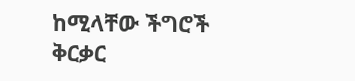ከሚላቸው ችግሮች ቅርቃር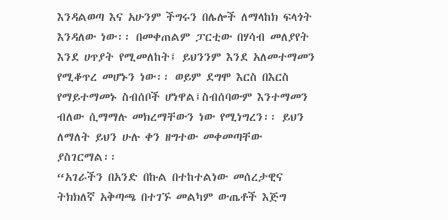እንዳልወጣ እና አሁንም ችግሩን በሌሎች ለማላከክ ፍላጎት እንዳለው ነው፡፡ በመቀጠልም ፓርቲው በሃሳብ መለያየት እንደ ሀጥያት የሚመለከት፤ ይህንንም እንደ አለመተማመን የሚቆጥረ መሆኑን ነው፡፡ ወይም ደግሞ እርስ በእርስ የማይተማመኑ ስብሰቦች ሆነዋል፤ስብሰባውም እንተማመን ብለው ሲማማሉ መክረማቸውን ነው የሚነግረን፡፡ ይህን ለማለት ይህን ሁሉ ቀን ዘግተው መቀመጣቸው ያስገርማል፡፡
“አገራችን በአንድ በኩል በተከተልነው መሰረታዊና ትክክለኛ አቅጣጫ በተገኙ መልካም ውጤቶች እጅግ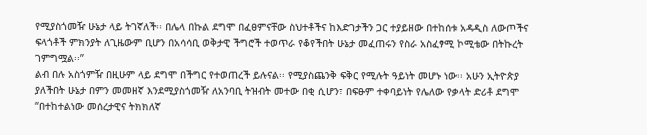የሚያስጎመዥ ሁኔታ ላይ ትገኛለች፡፡ በሌላ በኩል ደግሞ በፈፀምናቸው ስህተቶችና ከእድገታችን ጋር ተያይዘው በተከሰቱ አዳዲስ ለውጦችና ፍላጎቶች ምክንያት ለጊዜውም ቢሆን በአሳሳቢ ወቅታዊ ችግሮች ተወጥራ የቆየችበት ሁኔታ መፈጠሩን የስራ አስፈፃሚ ኮሚቴው በትኩረት ገምግሟል፡፡”
ልብ በሉ አስጎምዥ በዚሁም ላይ ደግሞ በችግር የተወጠረች ይሉናል፡፡ የሚያስጨንቅ ፍቅር የሚሉት ዓይነት መሆኑ ነው፡፡ አሁን ኢትዮጵያ ያለችበት ሁኔታ በምን መመዘኛ እንደሚያስጎመዥ ለአንባቢ ትዝብት መተው በቂ ሲሆን፣ በፍፁም ተቀባይነት የሌለው የቃላት ድሪቶ ደግሞ “በተከተልነው መሰረታዊና ትክክለኛ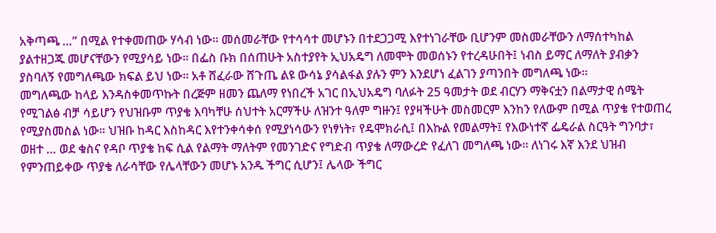አቅጣጫ …” በሚል የተቀመጠው ሃሳብ ነው፡፡ መሰመራቸው የተሳሳተ መሆኑን በተደጋጋሚ እየተነገራቸው ቢሆንም መስመራቸውን ለማሰተካከል ያልተዘጋጁ መሆናቸውን የሚያሳይ ነው፡፡ በፌስ ቡክ በሰጠሁት አስተያየት ኢህአዴግ ለመሞት መወሰኑን የተረዳሁበት፤ ነብስ ይማር ለማለት ያብቃን ያስባለኝ የመግለጫው ክፍል ይህ ነው፡፡ አቶ ሸፈራው ሸጉጤ ልዩ ውሳኔ ያሳልፋል ያሉን ምን እንደሆነ ፈልገን ያጣንበት መግለጫ ነው፡፡
መግለጫው ከላይ እንዳስቀመጥኩት በረጅም ዘመን ጨለማ የነበረች አገር በኢህአዴግ ባለፉት 25 ዓመታት ወደ ብርሃን ማቅናቷን በልማታዊ ሰሜት የሚገልፅ ብቻ ሳይሆን የህዝቡም ጥያቄ እባካቸሁ ሰህተት አርማችሁ ለዝንተ ዓለም ግዙን፤ የያዛችሁት መስመርም እንከን የለውም በሚል ጥያቄ የተወጠረ የሚያስመስል ነው፡፡ ህዝቡ ከዳር እስከዳር እየተንቀሳቀሰ የሚያነሳውን የነፃነት፣ የዴሞክራሲ፤ በእኩል የመልማት፤ የእውነተኛ ፌዴራል ስርዓት ግንባታ፣ ወዘተ … ወደ ቁስና የዳቦ ጥያቄ ከፍ ሲል የልማት ማለትም የመንገድና የግድብ ጥያቄ ለማውረድ የፈለገ መግለጫ ነው፡፡ ለነገሩ እኛ እንደ ህዝብ የምንጠይቀው ጥያቄ ለራሳቸው የሌላቸውን መሆኑ አንዱ ችግር ሲሆን፤ ሌላው ችግር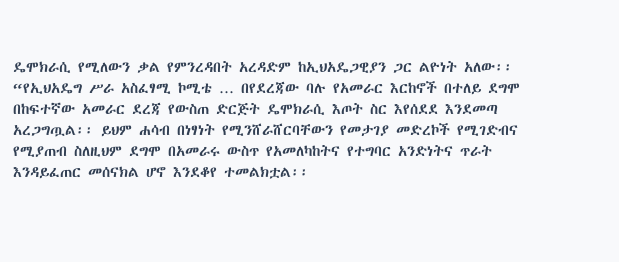ዴሞክራሲ የሚለውን ቃል የምንረዳበት አረዳድም ከኢህአዴጋዊያን ጋር ልዮነት አለው፡፡
“የኢህአዴግ ሥራ አስፈፃሚ ኮሚቴ … በየደረጃው ባሉ የአመራር እርከኖች በተለይ ደግሞ በከፍተኛው አመራር ደረጃ የውስጠ ድርጅት ዴሞክራሲ እጦት ስር እየሰደደ እንደመጣ አረጋግጧል፡፡ ይህም ሐሳብ በነፃነት የሚንሸራሸርባቸውን የመታገያ መድረኮች የሚገድብና የሚያጠብ ስለዚህም ደግሞ በአመራሩ ውስጥ የአመለካከትና የተግባር አንድነትና ጥራት እንዳይፈጠር መሰናክል ሆኖ እንደቆየ ተመልክቷል፡፡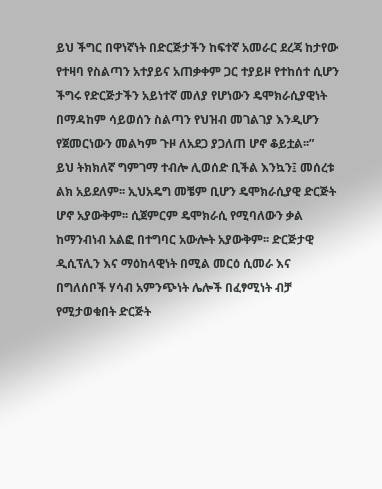ይህ ችግር በዋነኛነት በድርጅታችን ከፍተኛ አመራር ደረጃ ከታየው የተዛባ የስልጣን አተያይና አጠቃቀም ጋር ተያይዞ የተከሰተ ሲሆን ችግሩ የድርጅታችን አይነተኛ መለያ የሆነውን ዴሞክራሲያዊነት በማዳከም ሳይወሰን ስልጣን የህዝብ መገልገያ እንዲሆን የጀመርነውን መልካም ጉዞ ለአደጋ ያጋለጠ ሆኖ ቆይቷል፡፡”
ይህ ትክክለኛ ግምገማ ተብሎ ሊወሰድ ቢችል እንኳን፤ መሰረቱ ልክ አይደለም፡፡ ኢህአዴግ መቼም ቢሆን ዴሞክራሲያዊ ድርጅት ሆኖ አያውቅም፡፡ ሲጀምርም ዴሞክራሲ የሚባለውን ቃል ከማንብነብ አልፎ በተግባር አውሎት አያውቅም፡፡ ድርጅታዊ ዲሲፕሊን እና ማዕከላዊነት በሚል መርዕ ሲመራ እና በግለሰቦች ሃሳብ አምንጭነት ሌሎች በፈፃሚነት ብቻ የሚታወቁበት ድርጅት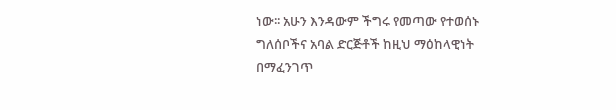ነው፡፡ አሁን እንዳውም ችግሩ የመጣው የተወሰኑ ግለሰቦችና አባል ድርጅቶች ከዚህ ማዕከላዊነት በማፈንገጥ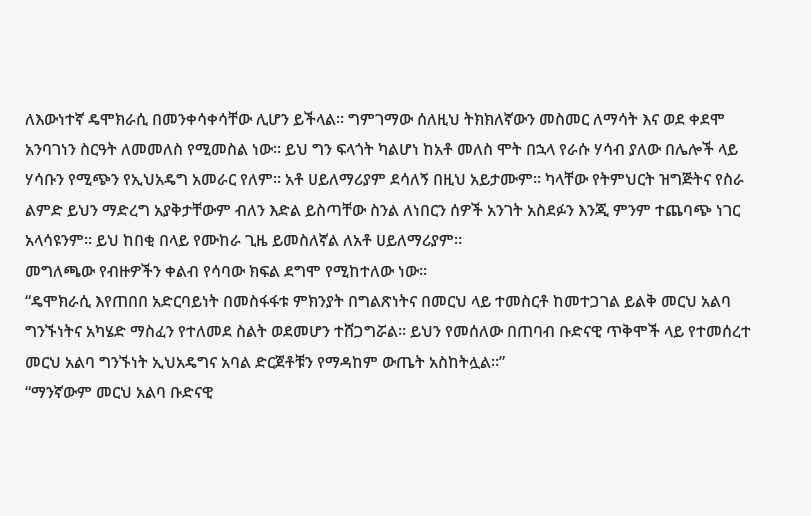ለእውነተኛ ዴሞክራሲ በመንቀሳቀሳቸው ሊሆን ይችላል፡፡ ግምገማው ሰለዚህ ትክክለኛውን መስመር ለማሳት እና ወደ ቀደሞ አንባገነን ስርዓት ለመመለስ የሚመስል ነው፡፡ ይህ ግን ፍላጎት ካልሆነ ከአቶ መለስ ሞት በኋላ የራሱ ሃሳብ ያለው በሌሎች ላይ ሃሳቡን የሚጭን የኢህአዴግ አመራር የለም፡፡ አቶ ሀይለማሪያም ደሳለኝ በዚህ አይታሙም፡፡ ካላቸው የትምህርት ዝግጅትና የስራ ልምድ ይህን ማድረግ አያቅታቸውም ብለን እድል ይስጣቸው ስንል ለነበርን ሰዎች አንገት አስደፉን እንጂ ምንም ተጨባጭ ነገር አላሳዩንም፡፡ ይህ ከበቂ በላይ የሙከራ ጊዜ ይመስለኛል ለአቶ ሀይለማሪያም፡፡
መግለጫው የብዙዎችን ቀልብ የሳባው ክፍል ደግሞ የሚከተለው ነው፡፡
“ዴሞክራሲ እየጠበበ አድርባይነት በመስፋፋቱ ምክንያት በግልጽነትና በመርህ ላይ ተመስርቶ ከመተጋገል ይልቅ መርህ አልባ ግንኙነትና አካሄድ ማስፈን የተለመደ ስልት ወደመሆን ተሸጋግሯል፡፡ ይህን የመሰለው በጠባብ ቡድናዊ ጥቅሞች ላይ የተመሰረተ መርህ አልባ ግንኙነት ኢህአዴግና አባል ድርጀቶቹን የማዳከም ውጤት አስከትሏል፡፡”
“ማንኛውም መርህ አልባ ቡድናዊ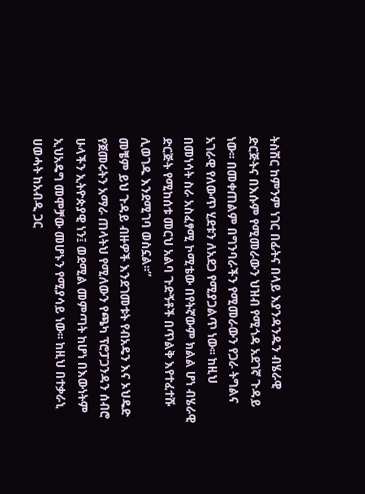ትስሽር ከምንም ነገር በፊትና በላይ እያንዳንዱን ብሄራዊ ድርጅትና በእሱም የሚመራውን ህዝብ የሚጎዳ አደገኛ ጉዳይ ነው፡፡ በመቀጠልም በግንባራችን የሚመራውን የጋራ ትግልና አገራዊ የለውጥ ሂደቱን ለአደጋ የሚያጋልጥ ነው፡፡ ከዚህ በመነሳት ስራ አስፈፃሚ ኮሚቴው በየትኛውም ክልል ሆነ ብሄራዊ ድርጅት የሚከሰቱ መርህ አልባ ጉድኝቶች በጥልቅ እየተፈተሹ ሊወገዱ እንደሚገባ ወስኗል፡፡”
መቼም ይህ ጉዳይ ብዙዎች እንደገመቱት የብአዴን እና ኦህዴድ የጀመሩትን አማራ ጠላትህ የሚለውን የጫካ ፕሮፓጋንዳን ሰብሮ ሁላችን ኢትዮጵያዊ ነን፤ ወደሚል መምጣት ከሆነ በእውነትም ኢህአዴግ መሞቻው መሆኑን የሚያሳይ ነው፡፡ ከዚህ በተቃራኒ ሀወሓት ከአብዲ ጋር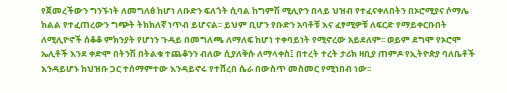የጀመረችውን ግንኙነት ለመግለፅ ከሆነ ለቡድን ፍለጎት ሲባል ከግምሽ ሚሊዮን በላይ ህዝብ የተፈናቀለበትን በኦሮሚያና ሶማሌ ክልል የተፈጠረውን ግጭት ትክክለኛ ነጥብ ይሆናል፡፡ ይህም ቢሆን የቡድን አባቶቹ እና ፈፃሚዎቹ ለፍርድ የማይቀርቡበት ለሚሊዮኖች ሰቆቆ ምክንያት የሆነን ጉዳይ በመግለጫ ለማለፍ ከሆነ ተቀባይነት የሚኖረው አይደለም፡፡ ወይም ደግሞ የኦሮሞ ኤሊቶች እንደ ቀድሞ በትንሽ በትልቁ ተጨቆንን ብለው ሲያለቅሱ ለማላቀስ፤ በተረት ተረት ታሪክ ዛቢያ ጠምዶ የኢትዮጵያ ባለቤቶች እንዳይሆኑ ከህዝቡ ጋር ተሰማምተው እንዳይኖሩ የተሸረበ ሴራ በውስጥ መስመር የሚነበብ ነው፡፡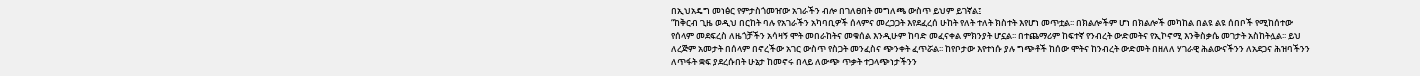በኢህአዴግ መነፅር የምታስጎመዠው አገራችን ብሎ በገለፀበት መግለጫ ውስጥ ይህም ይገኛል፤
“ከቅርብ ጊዜ ወዲህ በርከት ባሉ የአገራችን አካባቢዎች ሰላምና መረጋጋት እየደፈረሰ ሁከት የለት ተለት ክስተት እየሆነ መጥቷል፡፡ በክልሎችም ሆነ በክልሎች መካከል በልዩ ልዩ ሰበቦች የሚከሰተው የሰላም መደፍረስ ለዜጎቻችን አሳዛኝ ሞት መበራከትና መቁሰል እንዲሁም ከባድ መፈናቀል ምክንያት ሆኗል፡፡ በተጨማሪም ከፍተኛ የንብረት ውድመትና የኢኮኖሚ እንቅስቃሴ መገታት አስከትሏል፡፡ ይህ ለረጅም አመታት በሰላም በኖረችው አገር ውስጥ የስጋት መንፈስና ጭንቀት ፈጥሯል፡፡ ከየቦታው እየተነሱ ያሉ ግጭቶች ከሰው ሞትና ከንብረት ውድመት በዘለለ ሃገራዊ ሕልውናችንን ለአደጋና ሕዝባችንን ለጥፋት ቋፍ ያደረሱበት ሁኔታ ከመኖሩ በላይ ለውጭ ጥቃት ተጋላጭነታችንን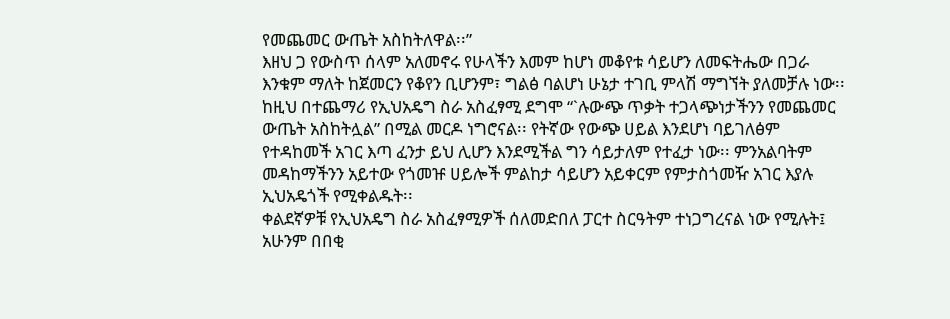የመጨመር ውጤት አስከትለዋል፡፡”
እዘህ ጋ የውስጥ ሰላም አለመኖሩ የሁላችን እመም ከሆነ መቆየቱ ሳይሆን ለመፍትሔው በጋራ እንቁም ማለት ከጀመርን የቆየን ቢሆንም፣ ግልፅ ባልሆነ ሁኔታ ተገቢ ምላሽ ማግኘት ያለመቻሉ ነው፡፡ ከዚህ በተጨማሪ የኢህአዴግ ስራ አስፈፃሚ ደግሞ “`ሉውጭ ጥቃት ተጋላጭነታችንን የመጨመር ውጤት አስከትሏል” በሚል መርዶ ነግሮናል፡፡ የትኛው የውጭ ሀይል እንደሆነ ባይገለፅም የተዳከመች አገር እጣ ፈንታ ይህ ሊሆን እንደሚችል ግን ሳይታለም የተፈታ ነው፡፡ ምንአልባትም መዳከማችንን አይተው የጎመዡ ሀይሎች ምልከታ ሳይሆን አይቀርም የምታስጎመዥ አገር እያሉ ኢህአዴጎች የሚቀልዱት፡፡
ቀልደኛዎቹ የኢህአዴግ ስራ አስፈፃሚዎች ሰለመድበለ ፓርተ ስርዓትም ተነጋግረናል ነው የሚሉት፤ አሁንም በበቂ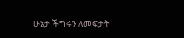ሁኔታ ችግሩን ለመፍታት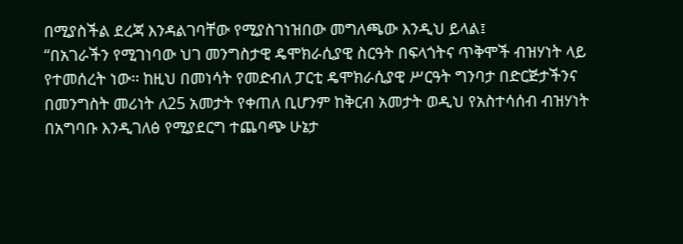በሚያስችል ደረጃ እንዳልገባቸው የሚያስገነዝበው መግለጫው እንዲህ ይላል፤
“በአገራችን የሚገነባው ህገ መንግስታዊ ዴሞክራሲያዊ ስርዓት በፍላጎትና ጥቅሞች ብዝሃነት ላይ የተመሰረት ነው፡፡ ከዚህ በመነሳት የመድብለ ፓርቲ ዴሞክራሲያዊ ሥርዓት ግንባታ በድርጅታችንና በመንግስት መሪነት ለ25 አመታት የቀጠለ ቢሆንም ከቅርብ አመታት ወዲህ የአስተሳሰብ ብዝሃነት በአግባቡ እንዲገለፅ የሚያደርግ ተጨባጭ ሁኔታ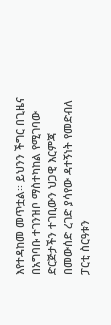እየተዳከመ መጥቷል፡፡ ይህንን ችግር በጊዜና በአግባቡ ተገንዝቦ ማስተካከል የሚገባው ድርጅታችን ተገቢውን ህጋዊ እርምጃ በመውሰድ ረገድ ያሳየው ዳተኝነት የመድብለ ፓርቲ ስርዓቱን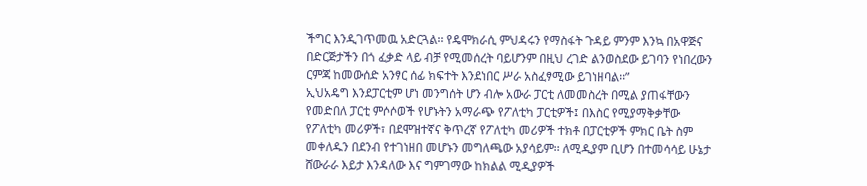ችግር እንዲገጥመዉ አድርጓል፡፡ የዴሞክራሲ ምህዳሩን የማስፋት ጉዳይ ምንም እንኳ በአዋጅና በድርጅታችን በጎ ፈቃድ ላይ ብቻ የሚመሰረት ባይሆንም በዚህ ረገድ ልንወስደው ይገባን የነበረውን ርምጃ ከመውሰድ አንፃር ሰፊ ክፍተት እንደነበር ሥራ አስፈፃሚው ይገነዘባል፡፡”
ኢህአዴግ እንደፓርቲም ሆነ መንግሰት ሆን ብሎ አውራ ፓርቲ ለመመስረት በሚል ያጠፋቸውን የመድበለ ፓርቲ ምሶሶወች የሆኑትን አማራጭ የፖለቲካ ፓርቲዎች፤ በእስር የሚያማቅቃቸው የፖለቲካ መሪዎች፣ በደሞዝተኛና ቅጥረኛ የፖለቲካ መሪዎች ተክቶ በፓርቲዎች ምክር ቤት ስም መቀለዱን በደንብ የተገነዘበ መሆኑን መግለጫው አያሳይም፡፡ ለሚዲያም ቢሆን በተመሳሳይ ሁኔታ ሸውራራ እይታ እንዳለው እና ግምገማው ከክልል ሚዲያዎች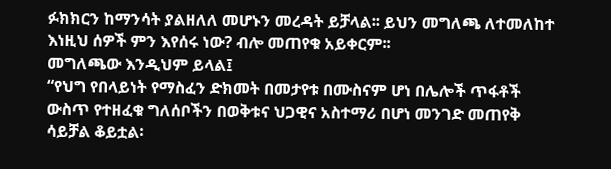ፉክክርን ከማንሳት ያልዘለለ መሆኑን መረዳት ይቻላል፡፡ ይህን መግለጫ ለተመለከተ እነዚህ ሰዎች ምን እየሰሩ ነው? ብሎ መጠየቁ አይቀርም፡፡
መግለጫው እንዲህም ይላል፤
“የህግ የበላይነት የማስፈን ድክመት በመታየቱ በሙስናም ሆነ በሌሎች ጥፋቶች ውስጥ የተዘፈቁ ግለሰቦችን በወቅቱና ህጋዊና አስተማሪ በሆነ መንገድ መጠየቅ ሳይቻል ቆይቷል፡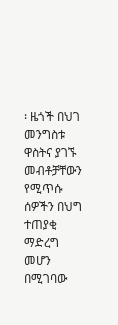፡ ዜጎች በህገ መንግስቱ ዋስትና ያገኙ መብቶቻቸውን የሚጥሱ ሰዎችን በህግ ተጠያቂ ማድረግ መሆን በሚገባው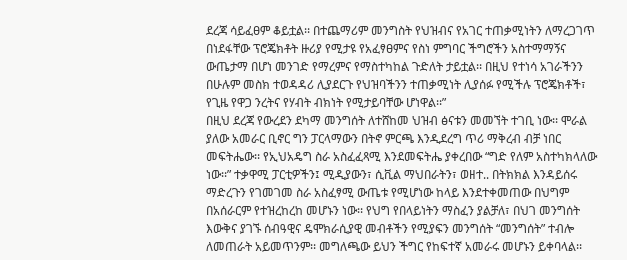ደረጃ ሳይፈፀም ቆይቷል፡፡ በተጨማሪም መንግስት የህዝብና የአገር ተጠቃሚነትን ለማረጋገጥ በነደፋቸው ፕሮጄክቶት ዙሪያ የሚታዩ የአፈፃፀምና የስነ ምግባር ችግሮችን አስተማማኝና ውጤታማ በሆነ መንገድ የማረምና የማስተካከል ጉድለት ታይቷል፡፡ በዚህ የተነሳ አገራችንን በሁሉም መስክ ተወዳዳሪ ሊያደርጉ የህዝባችንን ተጠቃሚነት ሊያሰፉ የሚችሉ ፕሮጄክቶች፣ የጊዜ የዋጋ ንረትና የሃብት ብክነት የሚታይባቸው ሆነዋል፡፡”
በዚህ ደረጃ የውረደን ደካማ መንግሰት ለተሸከመ ህዝብ ፅናቱን መመኘት ተገቢ ነው፡፡ ሞራል ያለው አመራር ቢኖር ግን ፓርላማውን በትኖ ምርጫ እንዲደረግ ጥሪ ማቅረብ ብቻ ነበር መፍትሔው፡፡ የኢህአዴግ ስራ አስፈፈጻሚ እንደመፍትሔ ያቀረበው “ግድ የለም አስተካክላለው ነው፡፡” ተቃዋሚ ፓርቲዎችን፤ ሚዲያውን፣ ሲቪል ማህበራትን፣ ወዘተ.. በትክክል እንዳይሰሩ ማድረጉን የገመገመ ስራ አስፈፃሚ ውጤቱ የሚሆነው ከላይ እንደተቀመጠው በህግም በአሰራርም የተዝረከረከ መሆኑን ነው፡፡ የህግ የበላይነትን ማስፈን ያልቻለ፣ በህገ መንግሰት እውቅና ያገኙ ሰብዓዊና ዴሞክራሲያዊ መብቶችን የሚያፍን መንግሰት “መንግሰት” ተብሎ ለመጠራት አይመጥንም፡፡ መግለጫው ይህን ችግር የከፍተኛ አመራሩ መሆኑን ይቀባላል፡፡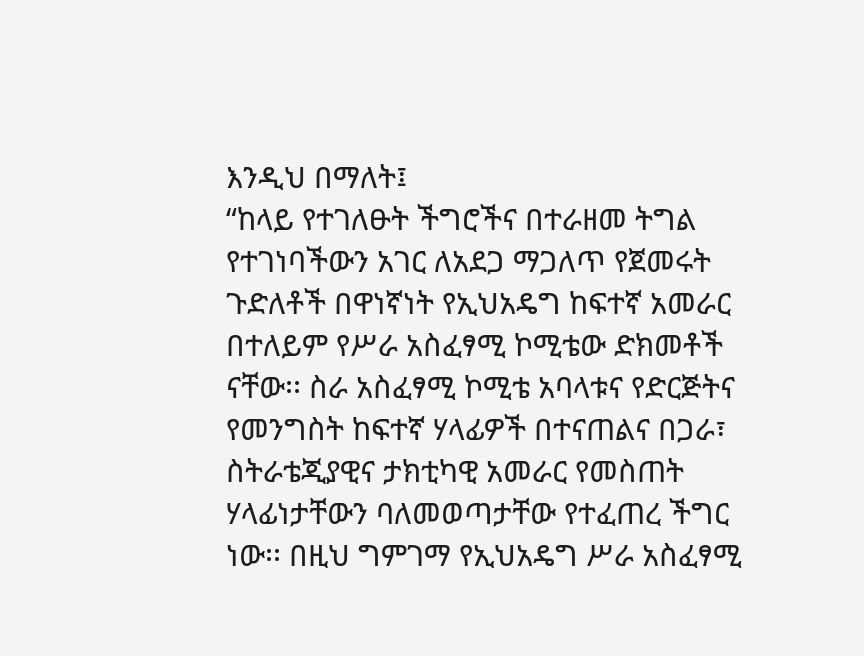እንዲህ በማለት፤
“ከላይ የተገለፁት ችግሮችና በተራዘመ ትግል የተገነባችውን አገር ለአደጋ ማጋለጥ የጀመሩት ጉድለቶች በዋነኛነት የኢህአዴግ ከፍተኛ አመራር በተለይም የሥራ አስፈፃሚ ኮሚቴው ድክመቶች ናቸው፡፡ ስራ አስፈፃሚ ኮሚቴ አባላቱና የድርጅትና የመንግስት ከፍተኛ ሃላፊዎች በተናጠልና በጋራ፣ ስትራቴጂያዊና ታክቲካዊ አመራር የመስጠት ሃላፊነታቸውን ባለመወጣታቸው የተፈጠረ ችግር ነው፡፡ በዚህ ግምገማ የኢህአዴግ ሥራ አስፈፃሚ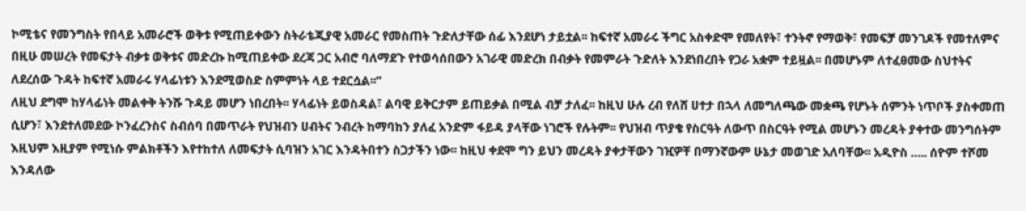ኮሚቴና የመንግስት የበላይ አመራሮች ወቅቱ የሚጠይቀውን ስትራቴጂያዊ አመራር የመስጠት ጉድለታቸው ሰፊ እንደሆነ ታይቷል፡፡ ከፍተኛ አመራሩ ችግር አስቀድሞ የመለየት፣ ተንትኖ የማወቅ፣ የመፍቻ መንገዶች የመተለምና በዚሁ መሠረት የመፍታት ብቃቱ ወቅቱና መድረኩ ከሚጠይቀው ደረጃ ጋር አብሮ ባለማደጉ የተወሳሰበውን አገራዊ መድረክ በብቃት የመምራት ጉድለት እንደነበረበት የጋራ አቋም ተይዟል፡፡ በመሆኑም ለተፈፀመው ስህተትና ለደረሰው ጉዳት ከፍተኛ አመራሩ ሃላፊነቱን እንደሚወስድ ስምምነት ላይ ተደርሷል፡፡”
ለዚህ ደግሞ ከሃላፊነት መልቀቅ ትንሹ ጉዳይ መሆን ነበረበት፡፡ ሃላፊነት ይወስዳል፣ ልባዊ ይቅርታም ይጠይቃል በሚል ብቻ ታለፈ፡፡ ከዚህ ሁሉ ረብ የለሸ ሀተታ በኋላ ለመግለጫው መቋጫ የሆኑት ሰምንት ነጥቦች ያስቀመጠ ሲሆን፣ እንደተለመደው ኮንፈረንስና ስብሰባ በመጥራት የህዝብን ሀብትና ንብረት ከማባከን ያለፈ አንድም ፋይዳ ያላቸው ነገሮች የሉትም፡፡ የህዝብ ጥያቄ የስርዓት ለውጥ በስርዓት የሚል መሆኑን መረዳት ያቀተው መንግሰትም እዚህም እዚያም የሚነሱ ምልክቶችን እየተከተለ ለመፍታት ሲባዝን አገር እንዳትበተን ስጋታችን ነው፡፡ ከዚህ ቀደሞ ግን ይህን መረዳት ያቀታቸውን ገዢዎቸ በማንኛውም ሁኔታ መወገድ አለባቸው፡፡ አዲዮስ ….. ሰዮም ተሾመ እንዳለው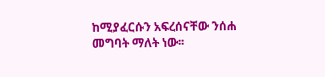ከሚያፈርሱን አፍረሰናቸው ንሰሐ መግባት ማለት ነው፡፡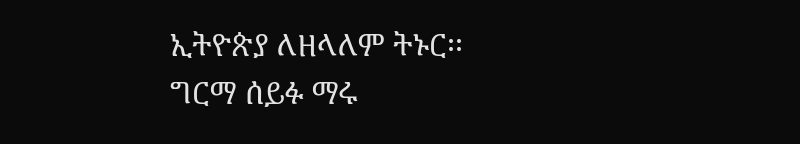ኢትዮጵያ ለዘላለም ትኑር፡፡
ግርማ ሰይፉ ማሩ